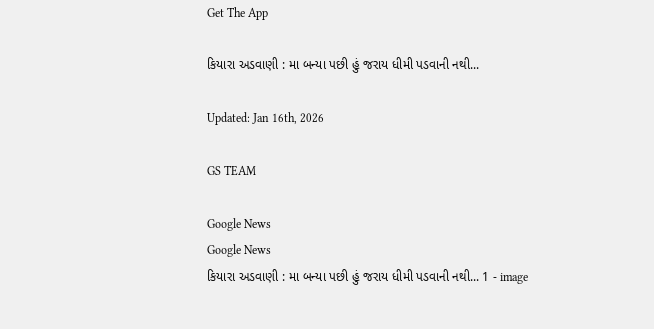Get The App

કિયારા અડવાણી : મા બન્યા પછી હું જરાય ધીમી પડવાની નથી...

Updated: Jan 16th, 2026

GS TEAM

Google News
Google News
કિયારા અડવાણી : મા બન્યા પછી હું જરાય ધીમી પડવાની નથી... 1 - image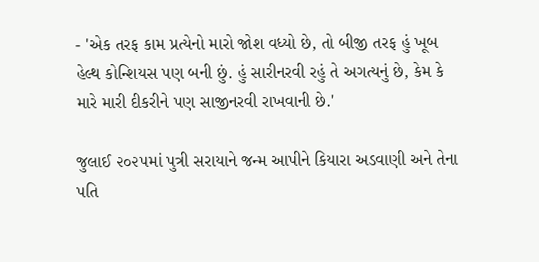- 'એક તરફ કામ પ્રત્યેનો મારો જોશ વધ્યો છે, તો બીજી તરફ હું ખૂબ હેલ્થ કોન્શિયસ પણ બની છું. હું સારીનરવી રહું તે અગત્યનું છે, કેમ કે મારે મારી દીકરીને પણ સાજીનરવી રાખવાની છે.'

જુલાઈ ૨૦૨૫માં પુત્રી સરાયાને જન્મ આપીને કિયારા અડવાણી અને તેના પતિ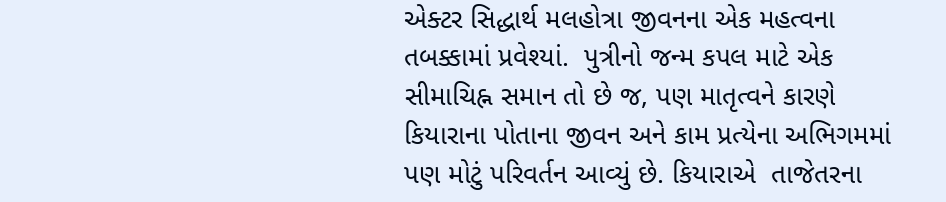એક્ટર સિદ્ધાર્થ મલહોત્રા જીવનના એક મહત્વના તબક્કામાં પ્રવેશ્યાં.  પુત્રીનો જન્મ કપલ માટે એક સીમાચિહ્ન સમાન તો છે જ, પણ માતૃત્વને કારણે કિયારાના પોતાના જીવન અને કામ પ્રત્યેના અભિગમમાં પણ મોટું પરિવર્તન આવ્યું છે. કિયારાએ  તાજેતરના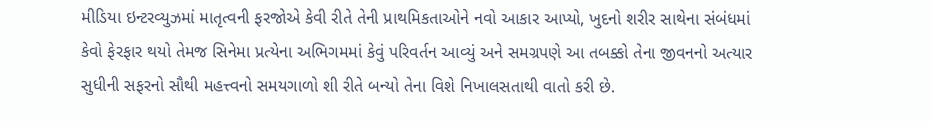મીડિયા ઇન્ટરવ્યુઝમાં માતૃત્વની ફરજોએ કેવી રીતે તેની પ્રાથમિકતાઓને નવો આકાર આપ્યો, ખુદનો શરીર સાથેના સંબંધમાં કેવો ફેરફાર થયો તેમજ સિનેમા પ્રત્યેના અભિગમમાં કેવું પરિવર્તન આવ્યું અને સમગ્રપણે આ તબક્કો તેના જીવનનો અત્યાર સુધીની સફરનો સૌથી મહત્ત્વનો સમયગાળો શી રીતે બન્યો તેના વિશે નિખાલસતાથી વાતો કરી છે.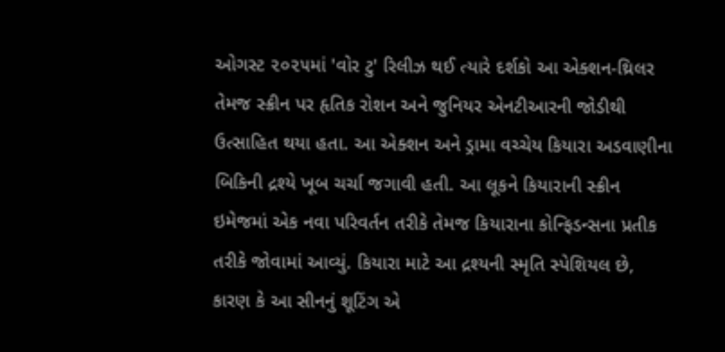ઓગસ્ટ ૨૦૨૫માં 'વોર ટુ' રિલીઝ થઈ ત્યારે દર્શકો આ એક્શન-થ્રિલર તેમજ સ્ક્રીન પર હૃતિક રોશન અને જુનિયર એનટીઆરની જોડીથી ઉત્સાહિત થયા હતા. આ એક્શન અને ડ્રામા વચ્ચેય કિયારા અડવાણીના બિકિની દ્રશ્યે ખૂબ ચર્ચા જગાવી હતી. આ લૂકને કિયારાની સ્ક્રીન ઇમેજમાં એક નવા પરિવર્તન તરીકે તેમજ કિયારાના કોન્ફિડન્સના પ્રતીક તરીકે જોવામાં આવ્યું. કિયારા માટે આ દ્રશ્યની સ્મૃતિ સ્પેશિયલ છે, કારણ કે આ સીનનું શૂટિંગ એ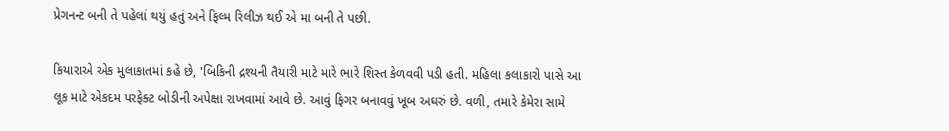પ્રેગનન્ટ બની તે પહેલાં થયું હતું અને ફિલ્મ રિલીઝ થઈ એ મા બની તે પછી.

કિયારાએ એક મુલાકાતમાં કહે છે, 'બિકિની દ્રશ્યની તૈયારી માટે મારે ભારે શિસ્ત કેળવવી પડી હતી. મહિલા કલાકારો પાસે આ લૂક માટે એકદમ પરફેક્ટ બોડીની અપેક્ષા રાખવામાં આવે છે. આવું ફિગર બનાવવું ખૂબ અઘરું છે. વળી, તમારે કેમેરા સામે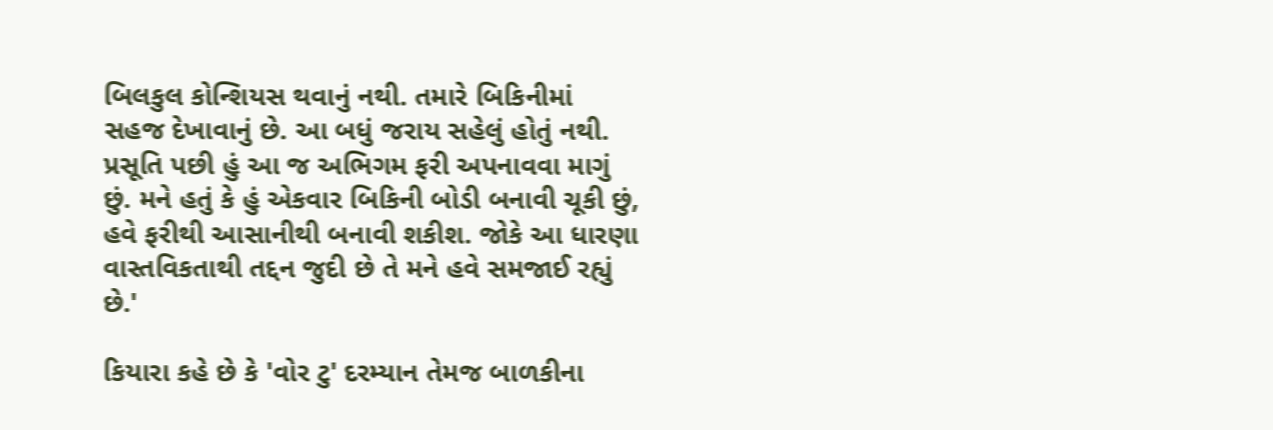બિલકુલ કોન્શિયસ થવાનું નથી. તમારે બિકિનીમાં સહજ દેખાવાનું છે. આ બધું જરાય સહેલું હોતું નથી. પ્રસૂતિ પછી હું આ જ અભિગમ ફરી અપનાવવા માગું છું. મને હતું કે હું એકવાર બિકિની બોડી બનાવી ચૂકી છું, હવે ફરીથી આસાનીથી બનાવી શકીશ. જોકે આ ધારણા વાસ્તવિકતાથી તદ્દન જુદી છે તે મને હવે સમજાઈ રહ્યું છે.'

કિયારા કહે છે કે 'વોર ટુ' દરમ્યાન તેમજ બાળકીના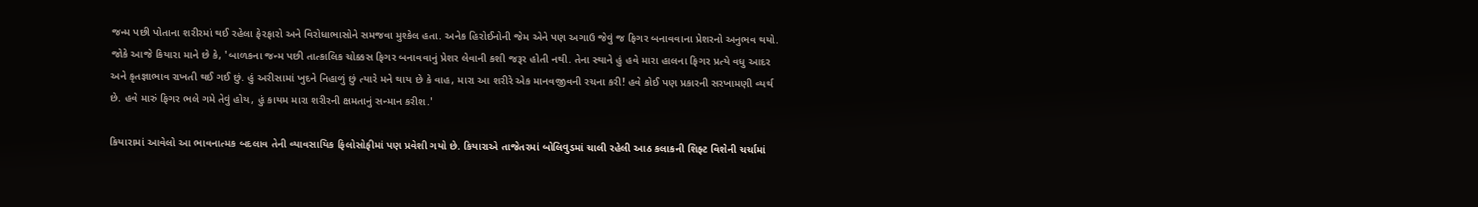જન્મ પછી પોતાના શરીરમાં થઈ રહેલા ફેરફારો અને વિરોધાભાસોને સમજવા મુશ્કેલ હતા. અનેક હિરોઈનોની જેમ એને પણ અગાઉ જેવું જ ફિગર બનાવવાના પ્રેશરનો અનુભવ થયો. જોકે આજે કિયારા માને છે કે, 'બાળકના જન્મ પછી તાત્કાલિક ચોક્કસ ફિગર બનાવવાનું પ્રેશર લેવાની કશી જરૂર હોતી નથી. તેના સ્થાને હું હવે મારા હાલના ફિગર પ્રત્યે વધુ આદર અને કૃતજ્ઞાભાવ રાખતી થઈ ગઈ છું. હું અરીસામાં ખુદને નિહાળું છું ત્યારે મને થાય છે કે વાહ, મારા આ શરીરે એક માનવજીવની રચના કરી! હવે કોઈ પણ પ્રકારની સરખામણી વ્યર્થ છે. હવે મારું ફિગર ભલે ગમે તેવું હોય, હું કાયમ મારા શરીરની ક્ષમતાનું સન્માન કરીશ.'

કિયારામાં આવેલો આ ભાવનાત્મક બદલાવ તેની વ્યાવસાયિક ફિલોસોફીમાં પણ પ્રવેશી ગયો છે. કિયારાએ તાજેતરમાં બોલિવુડમાં ચાલી રહેલી આઠ કલાકની શિફ્ટ વિશેની ચર્ચામાં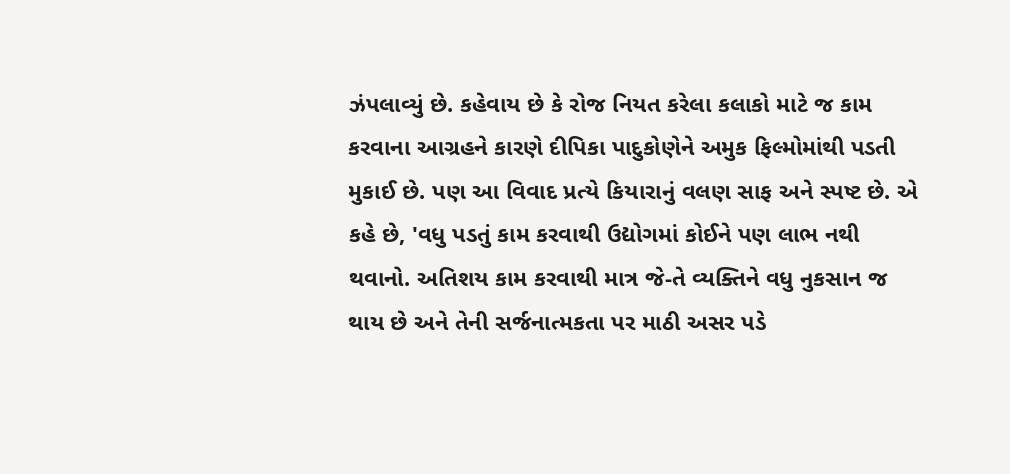ઝંપલાવ્યું છે. કહેવાય છે કે રોજ નિયત કરેલા કલાકો માટે જ કામ કરવાના આગ્રહને કારણે દીપિકા પાદુકોણેને અમુક ફિલ્મોમાંથી પડતી મુકાઈ છે. પણ આ વિવાદ પ્રત્યે કિયારાનું વલણ સાફ અને સ્પષ્ટ છે. એ કહે છે, 'વધુ પડતું કામ કરવાથી ઉદ્યોગમાં કોઈને પણ લાભ નથી થવાનો. અતિશય કામ કરવાથી માત્ર જે-તે વ્યક્તિને વધુ નુકસાન જ થાય છે અને તેની સર્જનાત્મકતા પર માઠી અસર પડે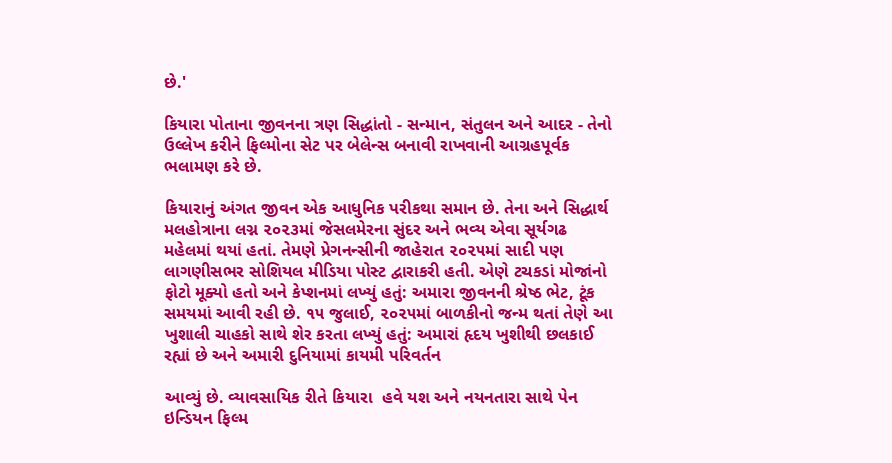છે.'

કિયારા પોતાના જીવનના ત્રણ સિદ્ધાંતો - સન્માન, સંતુલન અને આદર - તેનો ઉલ્લેખ કરીને ફિલ્મોના સેટ પર બેલેન્સ બનાવી રાખવાની આગ્રહપૂર્વક ભલામણ કરે છે.

કિયારાનું અંગત જીવન એક આધુનિક પરીકથા સમાન છે. તેના અને સિદ્ધાર્થ મલહોત્રાના લગ્ન ૨૦૨૩માં જેસલમેરના સુંદર અને ભવ્ય એવા સૂર્યગઢ મહેલમાં થયાં હતાં. તેમણે પ્રેગનન્સીની જાહેરાત ૨૦૨૫માં સાદી પણ લાગણીસભર સોશિયલ મીડિયા પોસ્ટ દ્વારાકરી હતી. એણે ટચકડાં મોજાંનો ફોટો મૂક્યો હતો અને કેપ્શનમાં લખ્યું હતું: અમારા જીવનની શ્રેષ્ઠ ભેટ, ટૂંક સમયમાં આવી રહી છે. ૧૫ જુલાઈ, ૨૦૨૫માં બાળકીનો જન્મ થતાં તેણે આ ખુશાલી ચાહકો સાથે શેર કરતા લખ્યું હતું: અમારાં હૃદય ખુશીથી છલકાઈ રહ્યાં છે અને અમારી દુનિયામાં કાયમી પરિવર્તન

આવ્યું છે. વ્યાવસાયિક રીતે કિયારા  હવે યશ અને નયનતારા સાથે પેન ઇન્ડિયન ફિલ્મ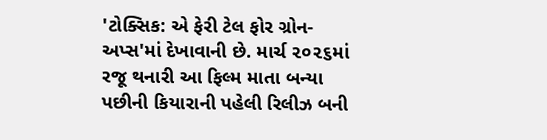'ટોક્સિક: એ ફેરી ટેલ ફોર ગ્રોન-અપ્સ'માં દેખાવાની છે. માર્ચ ૨૦૨૬માં રજૂ થનારી આ ફિલ્મ માતા બન્યા પછીની કિયારાની પહેલી રિલીઝ બની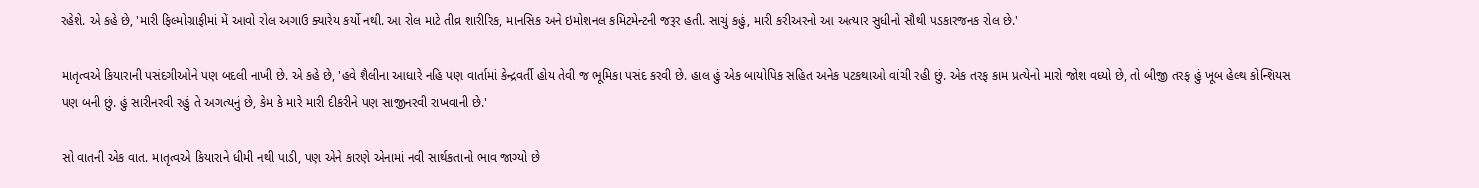રહેશે. એ કહે છે, 'મારી ફિલ્મોગ્રાફીમાં મેં આવો રોલ અગાઉ ક્યારેય કર્યો નથી. આ રોલ માટે તીવ્ર શારીરિક, માનસિક અને ઇમોશનલ કમિટમેન્ટની જરૂર હતી. સાચું કહું, મારી કરીઅરનો આ અત્યાર સુધીનો સૌથી પડકારજનક રોલ છે.'

માતૃત્વએ કિયારાની પસંદગીઓને પણ બદલી નાખી છે. એ કહે છે, 'હવે શૈલીના આધારે નહિ પણ વાર્તામાં કેન્દ્રવર્તી હોય તેવી જ ભૂમિકા પસંદ કરવી છે. હાલ હું એક બાયોપિક સહિત અનેક પટકથાઓ વાંચી રહી છું. એક તરફ કામ પ્રત્યેનો મારો જોશ વધ્યો છે, તો બીજી તરફ હું ખૂબ હેલ્થ કોન્શિયસ પણ બની છું. હું સારીનરવી રહું તે અગત્યનું છે, કેમ કે મારે મારી દીકરીને પણ સાજીનરવી રાખવાની છે.'

સો વાતની એક વાત. માતૃત્વએ કિયારાને ધીમી નથી પાડી, પણ એને કારણે એનામાં નવી સાર્થકતાનો ભાવ જાગ્યો છે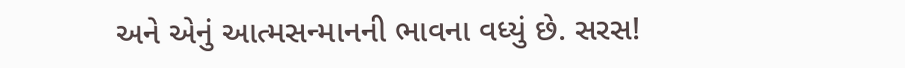અને એનું આત્મસન્માનની ભાવના વધ્યું છે. સરસ!